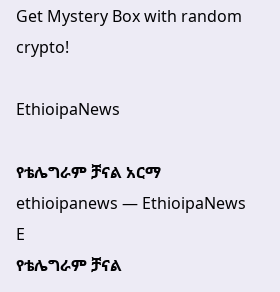Get Mystery Box with random crypto!

EthioipaNews

የቴሌግራም ቻናል አርማ ethioipanews — EthioipaNews E
የቴሌግራም ቻናል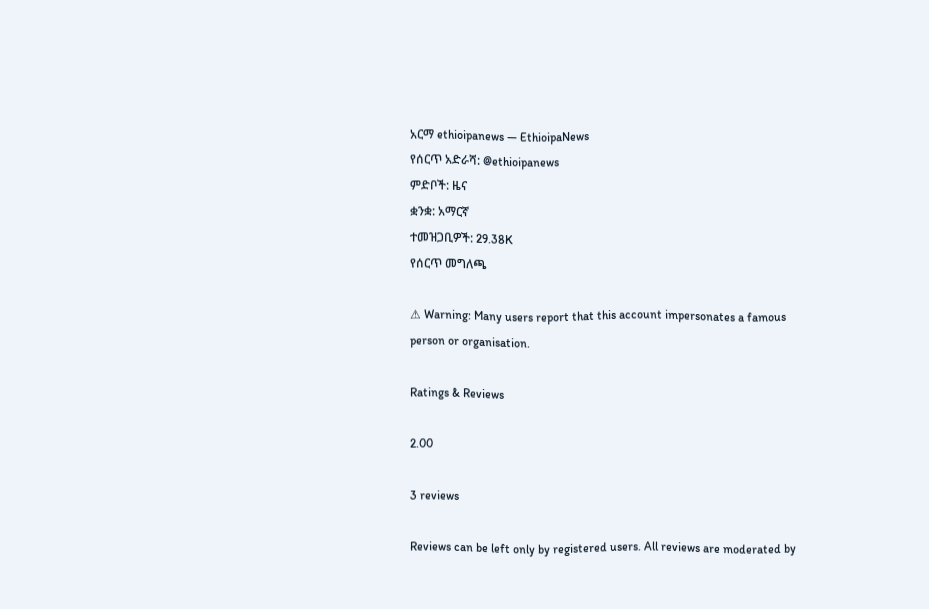አርማ ethioipanews — EthioipaNews
የሰርጥ አድራሻ: @ethioipanews
ምድቦች: ዜና
ቋንቋ: አማርኛ
ተመዝጋቢዎች: 29.38K
የሰርጥ መግለጫ

⚠ Warning: Many users report that this account impersonates a famous person or organisation.

Ratings & Reviews

2.00

3 reviews

Reviews can be left only by registered users. All reviews are moderated by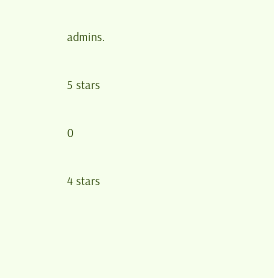admins.

5 stars

0

4 stars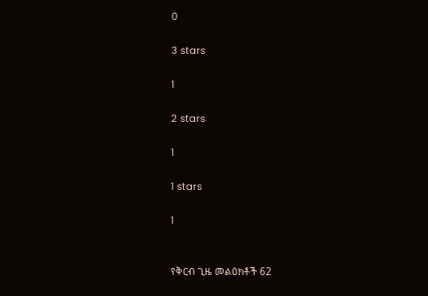0

3 stars

1

2 stars

1

1 stars

1


የቅርብ ጊዜ መልዕክቶች 62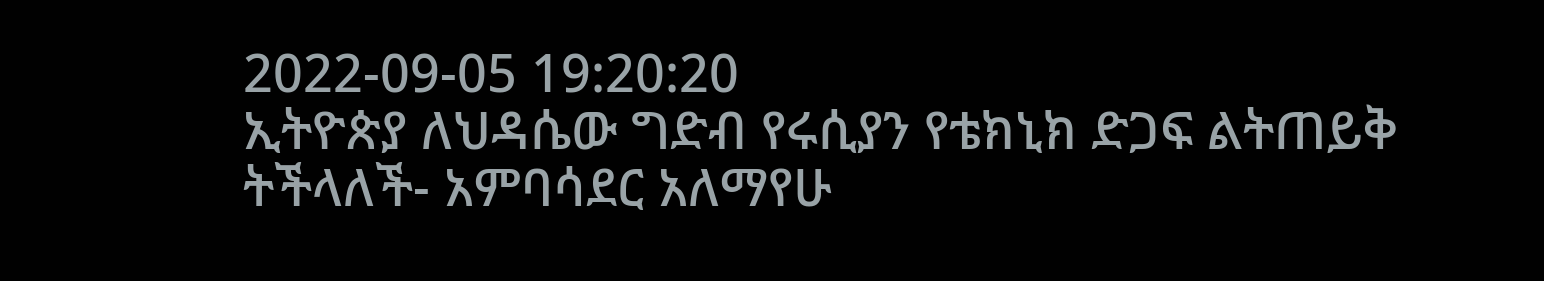2022-09-05 19:20:20
ኢትዮጵያ ለህዳሴው ግድብ የሩሲያን የቴክኒክ ድጋፍ ልትጠይቅ ትችላለች- አምባሳደር አለማየሁ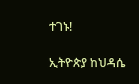ተገኑ!

ኢትዮጵያ ከህዳሴ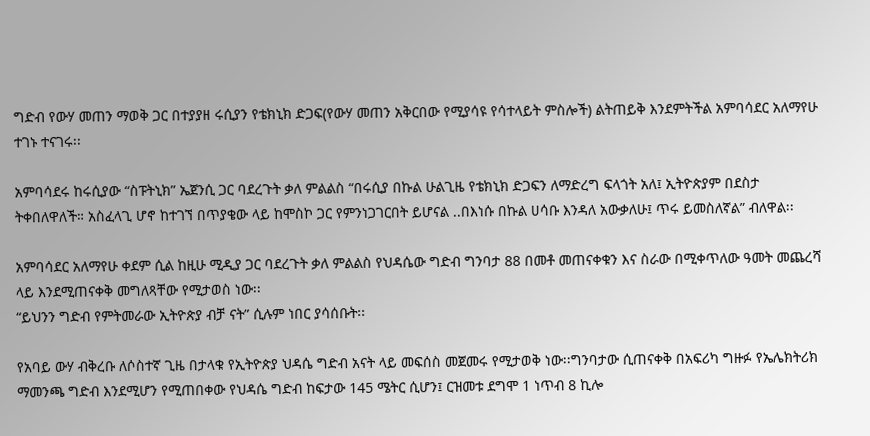ግድብ የውሃ መጠን ማወቅ ጋር በተያያዘ ሩሲያን የቴክኒክ ድጋፍ(የውሃ መጠን አቅርበው የሚያሳዩ የሳተላይት ምስሎች) ልትጠይቅ እንደምትችል አምባሳደር አለማየሁ ተገኑ ተናገሩ፡፡

አምባሳደሩ ከሩሲያው “ስፑትኒክ” ኤጀንሲ ጋር ባደረጉት ቃለ ምልልስ “በሩሲያ በኩል ሁልጊዜ የቴክኒክ ድጋፍን ለማድረግ ፍላጎት አለ፤ ኢትዮጵያም በደስታ ትቀበለዋለች። አስፈላጊ ሆኖ ከተገኘ በጥያቄው ላይ ከሞስኮ ጋር የምንነጋገርበት ይሆናል ..በእነሱ በኩል ሀሳቡ እንዳለ አውቃለሁ፤ ጥሩ ይመስለኛል” ብለዋል፡፡

አምባሳደር አለማየሁ ቀደም ሲል ከዚሁ ሚዲያ ጋር ባደረጉት ቃለ ምልልስ የህዳሴው ግድብ ግንባታ 88 በመቶ መጠናቀቁን እና ስራው በሚቀጥለው ዓመት መጨረሻ ላይ እንደሚጠናቀቅ መግለጻቸው የሚታወስ ነው፡፡
“ይህንን ግድብ የምትመራው ኢትዮጵያ ብቻ ናት” ሲሉም ነበር ያሳሰቡት፡፡

የአባይ ውሃ ብቅረቡ ለሶስተኛ ጊዜ በታላቁ የኢትዮጵያ ህዳሴ ግድብ አናት ላይ መፍሰስ መጀመሩ የሚታወቅ ነው፡፡ግንባታው ሲጠናቀቅ በአፍሪካ ግዙፉ የኤሌክትሪክ ማመንጫ ግድብ እንደሚሆን የሚጠበቀው የህዳሴ ግድብ ከፍታው 145 ሜትር ሲሆን፤ ርዝመቱ ደግሞ 1 ነጥብ 8 ኪሎ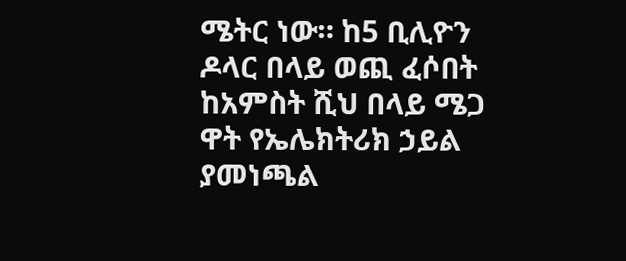ሜትር ነው። ከ5 ቢሊዮን ዶላር በላይ ወጪ ፈሶበት ከአምስት ሺህ በላይ ሜጋ ዋት የኤሌክትሪክ ኃይል ያመነጫል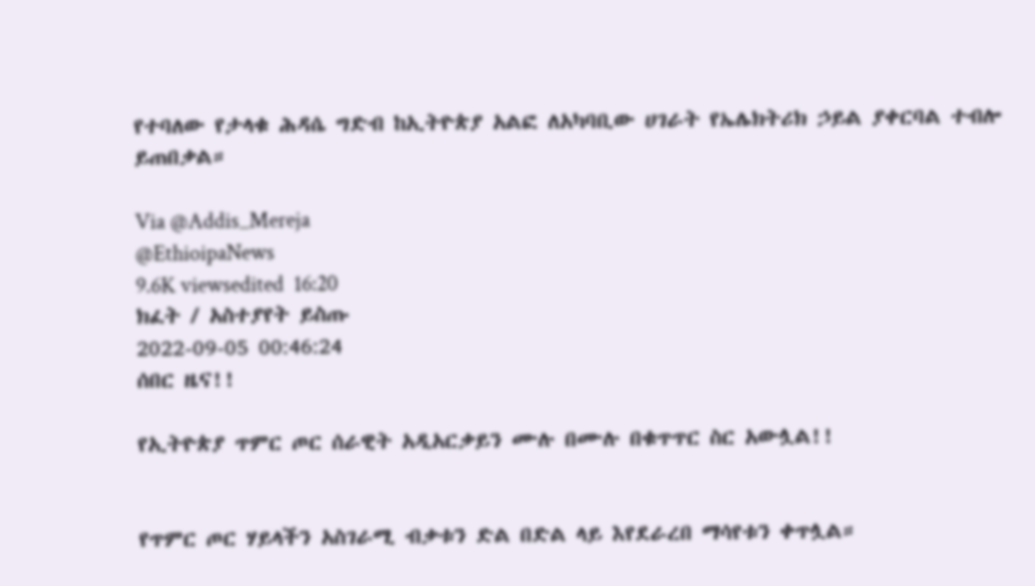የተባለው የታላቁ ሕዳሴ ግድብ ከኢትዮጵያ አልፎ ለአካባቢው ሀገራት የኤሌክትሪክ ኃይል ያቀርባል ተብሎ ይጠበቃል።

Via @Addis_Mereja
@EthioipaNews
9.6K viewsedited  16:20
ክፈት / አስተያየት ይስጡ
2022-09-05 00:46:24
ሰበር ዜና!!

የኢትዮጵያ ጥምር ጦር ሰራዊት አዲአርቃይን ሙሉ በሙሉ በቁጥጥር ስር አውሏል!!


የጥምር ጦር ሃይላችን አስገራሚ ብቃቱን ድል በድል ላይ እየደራረበ ማሳየቱን ቀጥሏል።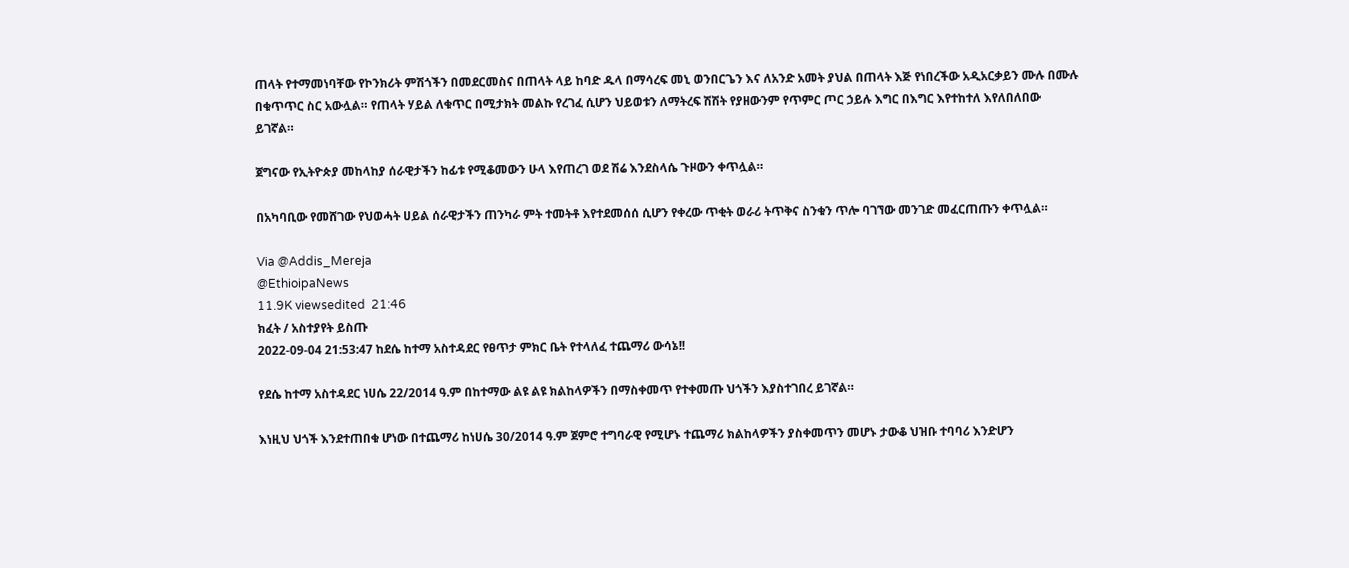ጠላት የተማመነባቸው የኮንክሪት ምሽጎችን በመደርመስና በጠላት ላይ ከባድ ዱላ በማሳረፍ መኒ ወንበርጌን እና ለአንድ አመት ያህል በጠላት እጅ የነበረችው አዲአርቃይን ሙሉ በሙሉ በቁጥጥር ስር አውሏል። የጠላት ሃይል ለቁጥር በሚታክት መልኩ የረገፈ ሲሆን ህይወቱን ለማትረፍ ሽሽት የያዘውንም የጥምር ጦር ኃይሉ እግር በእግር እየተከተለ እየለበለበው ይገኛል።

ጀግናው የኢትዮጵያ መከላከያ ሰራዊታችን ከፊቱ የሚቆመውን ሁላ እየጠረገ ወደ ሽሬ እንደስላሴ ጉዞውን ቀጥሏል።

በአካባቢው የመሸገው የህወሓት ሀይል ሰራዊታችን ጠንካራ ምት ተመትቶ እየተደመሰሰ ሲሆን የቀረው ጥቂት ወራሪ ትጥቅና ስንቁን ጥሎ ባገኘው መንገድ መፈርጠጡን ቀጥሏል።

Via @Addis_Mereja
@EthioipaNews
11.9K viewsedited  21:46
ክፈት / አስተያየት ይስጡ
2022-09-04 21:53:47 ከደሴ ከተማ አስተዳደር የፀጥታ ምክር ቤት የተላለፈ ተጨማሪ ውሳኔ!!

የደሴ ከተማ አስተዳደር ነሀሴ 22/2014 ዓ.ም በከተማው ልዩ ልዩ ክልከላዎችን በማስቀመጥ የተቀመጡ ህጎችን እያስተገበረ ይገኛል።

እነዚህ ህጎች እንደተጠበቁ ሆነው በተጨማሪ ከነሀሴ 30/2014 ዓ.ም ጀምሮ ተግባራዊ የሚሆኑ ተጨማሪ ክልከላዎችን ያስቀመጥን መሆኑ ታውቆ ህዝቡ ተባባሪ እንድሆን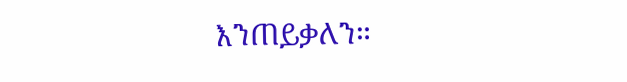እንጠይቃለን።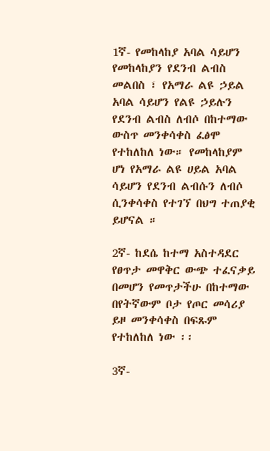1ኛ- የመከላከያ አባል ሳይሆን የመከላከያን የደንብ ልብስ መልበስ ፣ የአማራ ልዩ ኃይል አባል ሳይሆን የልዩ ኃይሉን የደንብ ልብስ ለብሶ በከተማው ውስጥ መንቀሳቀስ ፈፅሞ የተከለከለ ነው። የመከላከያም ሆነ የአማራ ልዩ ሀይል አባል ሳይሆን የደንብ ልብሱን ለብሶ ሲንቀሳቀስ የተገኘ በህግ ተጠያቂ ይሆናል ።

2ኛ- ከደሴ ከተማ አስተዳደር የፀጥታ መዋቅር ውጭ ተፈናቃይ በመሆን የመጥታችሁ በከተማው በየትኛውም ቦታ የጦር መሳሪያ ይዞ መንቀሳቀስ በፍጹም የተከለከለ ነው ፡፡

3ኛ-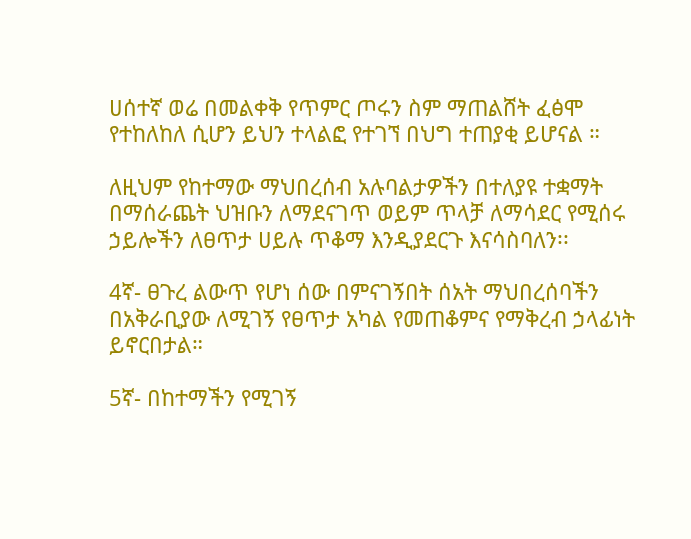ሀሰተኛ ወሬ በመልቀቅ የጥምር ጦሩን ስም ማጠልሸት ፈፅሞ የተከለከለ ሲሆን ይህን ተላልፎ የተገኘ በህግ ተጠያቂ ይሆናል ።

ለዚህም የከተማው ማህበረሰብ አሉባልታዎችን በተለያዩ ተቋማት በማሰራጨት ህዝቡን ለማደናገጥ ወይም ጥላቻ ለማሳደር የሚሰሩ ኃይሎችን ለፀጥታ ሀይሉ ጥቆማ እንዲያደርጉ እናሳስባለን፡፡

4ኛ- ፀጉረ ልውጥ የሆነ ሰው በምናገኝበት ሰአት ማህበረሰባችን በአቅራቢያው ለሚገኝ የፀጥታ አካል የመጠቆምና የማቅረብ ኃላፊነት ይኖርበታል።

5ኛ- በከተማችን የሚገኝ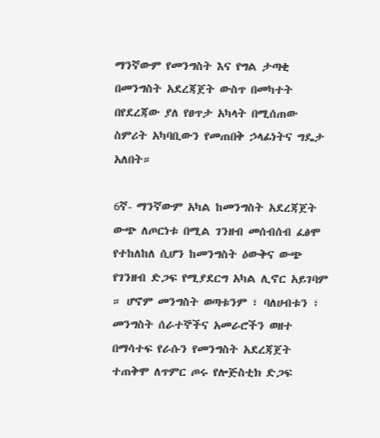ማንኛውም የመንግስት እና የግል ታጣቂ በመንግስት አደረጃጀት ውስጥ በመካተት በየደረጃው ያለ የፀጥታ አካላት በሚሰጠው ስምሪት አካባቢውን የመጠበቅ ኃላፊነትና ግዴታ አለበት።

6ኛ- ማንኛውም አካል ከመንግስት አደረጃጀት ውጭ ለጦርነቱ በሚል ገንዘብ መሰብሰብ ፈፅሞ የተከለከለ ሲሆን ከመንግስት ዕውቅና ውጭ የገንዘብ ድጋፍ የሚያደርግ አካል ሊኖር አይገባም ። ሆኖም መንግስት ወጣቱንም ፣ ባለሀብቱን ፣ መንግስት ሰራተኞችና አመራሮችን ወዘተ በማሳተፍ የራሱን የመንግስት አደረጃጀት ተጠቅሞ ለጥምር ጦሩ የሎጅስቲክ ድጋፍ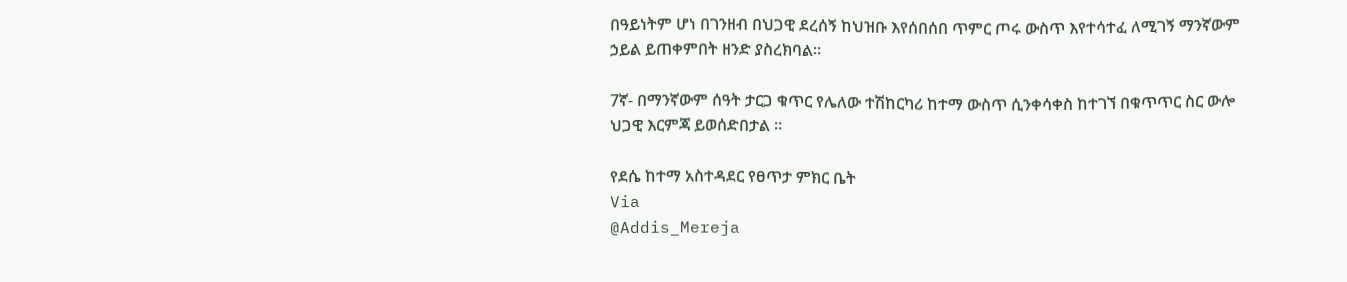በዓይነትም ሆነ በገንዘብ በህጋዊ ደረሰኝ ከህዝቡ እየሰበሰበ ጥምር ጦሩ ውስጥ እየተሳተፈ ለሚገኝ ማንኛውም ኃይል ይጠቀምበት ዘንድ ያስረክባል።

7ኛ- በማንኛውም ሰዓት ታርጋ ቁጥር የሌለው ተሽከርካሪ ከተማ ውስጥ ሲንቀሳቀስ ከተገኘ በቁጥጥር ስር ውሎ ህጋዊ እርምጃ ይወሰድበታል ።

የደሴ ከተማ አስተዳደር የፀጥታ ምክር ቤት
Via
@Addis_Mereja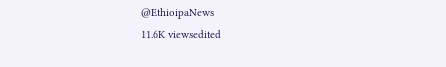@EthioipaNews
11.6K viewsedited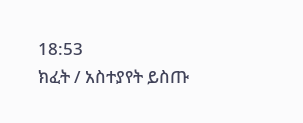18:53
ክፈት / አስተያየት ይስጡ